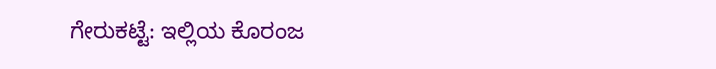ಗೇರುಕಟ್ಟೆ: ಇಲ್ಲಿಯ ಕೊರಂಜ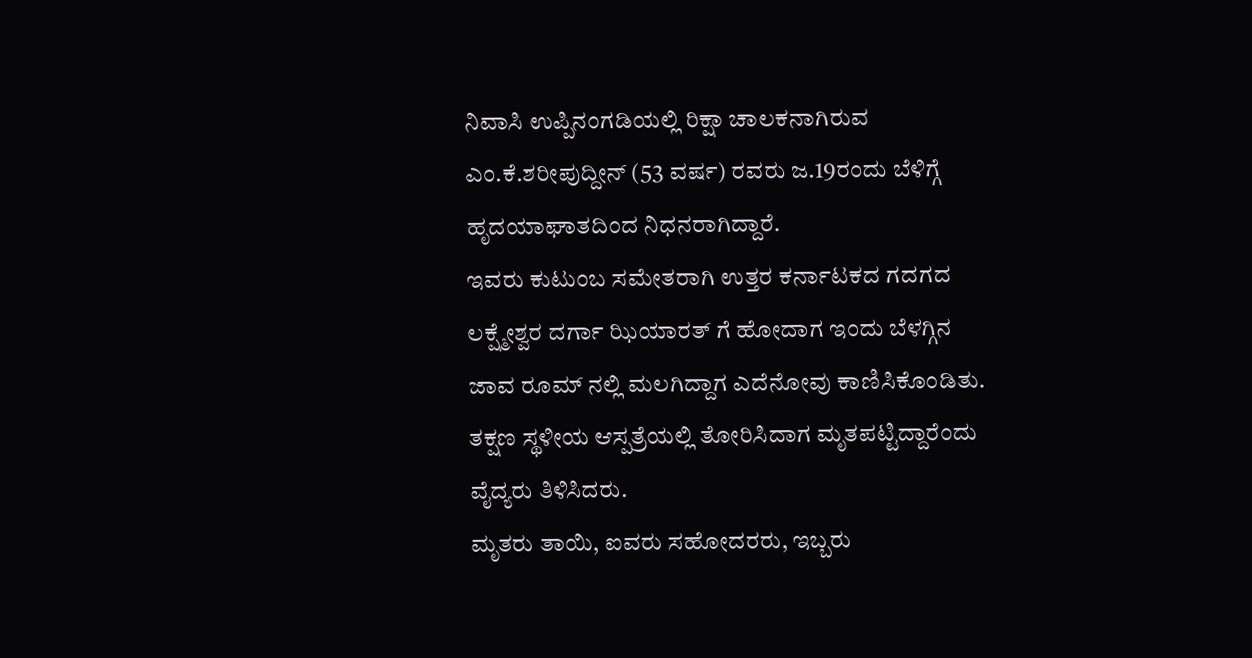ನಿವಾಸಿ ಉಪ್ಪಿನಂಗಡಿಯಲ್ಲಿ ರಿಕ್ಷಾ ಚಾಲಕನಾಗಿರುವ ಎಂ.ಕೆ.ಶರೀಪುದ್ದೀನ್ (53 ವರ್ಷ) ರವರು ಜ.19ರಂದು ಬೆಳಿಗ್ಗೆ ಹೃದಯಾಘಾತದಿಂದ ನಿಧನರಾಗಿದ್ದಾರೆ.
ಇವರು ಕುಟುಂಬ ಸಮೇತರಾಗಿ ಉತ್ತರ ಕರ್ನಾಟಕದ ಗದಗದ ಲಕ್ಷ್ಮೇಶ್ವರ ದರ್ಗಾ ಝಿಯಾರತ್ ಗೆ ಹೋದಾಗ ಇಂದು ಬೆಳಗ್ಗಿನ ಜಾವ ರೂಮ್ ನಲ್ಲಿ ಮಲಗಿದ್ದಾಗ ಎದೆನೋವು ಕಾಣಿಸಿಕೊಂಡಿತು. ತಕ್ಷಣ ಸ್ಥಳೀಯ ಆಸ್ಪತ್ರೆಯಲ್ಲಿ ತೋರಿಸಿದಾಗ ಮೃತಪಟ್ಟಿದ್ದಾರೆಂದು ವೈದ್ಯರು ತಿಳಿಸಿದರು.
ಮೃತರು ತಾಯಿ, ಐವರು ಸಹೋದರರು, ಇಬ್ಬರು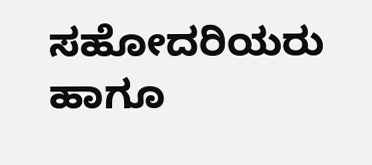ಸಹೋದರಿಯರು ಹಾಗೂ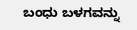ಬಂಧು ಬಳಗವನ್ನು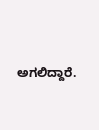ಅಗಲಿದ್ದಾರೆ.